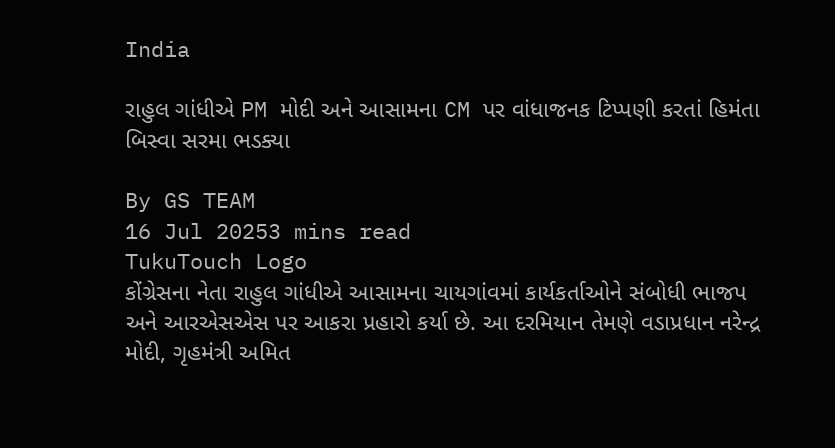India

રાહુલ ગાંધીએ PM મોદી અને આસામના CM પર વાંધાજનક ટિપ્પણી કરતાં હિમંતા બિસ્વા સરમા ભડક્યા

By GS TEAM
16 Jul 20253 mins read
TukuTouch Logo
કોંગ્રેસના નેતા રાહુલ ગાંધીએ આસામના ચાયગાંવમાં કાર્યકર્તાઓને સંબોધી ભાજપ અને આરએસએસ પર આકરા પ્રહારો કર્યા છે. આ દરમિયાન તેમણે વડાપ્રધાન નરેન્દ્ર મોદી, ગૃહમંત્રી અમિત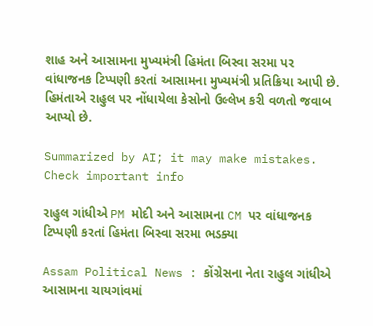શાહ અને આસામના મુખ્યમંત્રી હિમંતા બિસ્વા સરમા પર વાંધાજનક ટિપ્પણી કરતાં આસામના મુખ્યમંત્રી પ્રતિક્રિયા આપી છે. હિમંતાએ રાહુલ પર નોંધાયેલા કેસોનો ઉલ્લેખ કરી વળતો જવાબ આપ્યો છે.

Summarized by AI; it may make mistakes. Check important info

રાહુલ ગાંધીએ PM મોદી અને આસામના CM પર વાંધાજનક ટિપ્પણી કરતાં હિમંતા બિસ્વા સરમા ભડક્યા

Assam Political News : કોંગ્રેસના નેતા રાહુલ ગાંધીએ આસામના ચાયગાંવમાં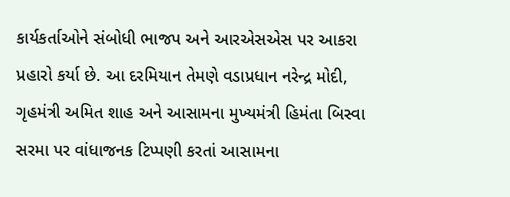કાર્યકર્તાઓને સંબોધી ભાજપ અને આરએસએસ પર આકરા પ્રહારો કર્યા છે. આ દરમિયાન તેમણે વડાપ્રધાન નરેન્દ્ર મોદી, ગૃહમંત્રી અમિત શાહ અને આસામના મુખ્યમંત્રી હિમંતા બિસ્વા સરમા પર વાંધાજનક ટિપ્પણી કરતાં આસામના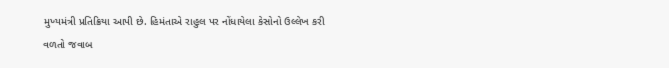મુખ્યમંત્રી પ્રતિક્રિયા આપી છે. હિમંતાએ રાહુલ પર નોંધાયેલા કેસોનો ઉલ્લેખ કરી વળતો જવાબ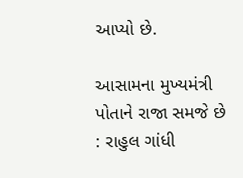આપ્યો છે.

આસામના મુખ્યમંત્રી પોતાને રાજા સમજે છે : રાહુલ ગાંધી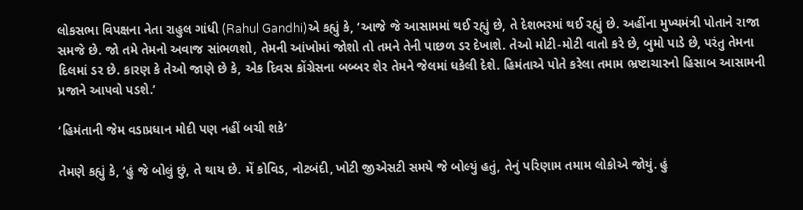લોકસભા વિપક્ષના નેતા રાહુલ ગાંધી (Rahul Gandhi)એ કહ્યું કે, ‘આજે જે આસામમાં થઈ રહ્યું છે, તે દેશભરમાં થઈ રહ્યું છે. અહીંના મુખ્યમંત્રી પોતાને રાજા સમજે છે. જો તમે તેમનો અવાજ સાંભળશો, તેમની આંખોમાં જોશો તો તમને તેની પાછળ ડર દેખાશે. તેઓ મોટી-મોટી વાતો કરે છે, બુમો પાડે છે, પરંતુ તેમના દિલમાં ડર છે. કારણ કે તેઓ જાણે છે કે, એક દિવસ કોંગ્રેસના બબ્બર શેર તેમને જેલમાં ધકેલી દેશે. હિમંતાએ પોતે કરેલા તમામ ભ્રષ્ટાચારનો હિસાબ આસામની પ્રજાને આપવો પડશે.’

‘હિમંતાની જેમ વડાપ્રધાન મોદી પણ નહીં બચી શકે’

તેમણે કહ્યું કે, ‘હું જે બોલું છું, તે થાય છે. મેં કોવિડ, નોટબંદી, ખોટી જીએસટી સમયે જે બોલ્યું હતું, તેનું પરિણામ તમામ લોકોએ જોયું. હું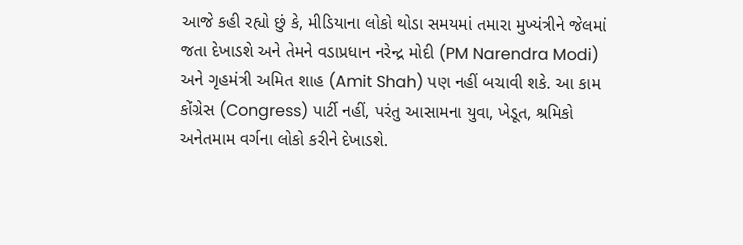આજે કહી રહ્યો છું કે, મીડિયાના લોકો થોડા સમયમાં તમારા મુખ્યંત્રીને જેલમાં જતા દેખાડશે અને તેમને વડાપ્રધાન નરેન્દ્ર મોદી (PM Narendra Modi) અને ગૃહમંત્રી અમિત શાહ (Amit Shah) પણ નહીં બચાવી શકે. આ કામ કોંગ્રેસ (Congress) પાર્ટી નહીં, પરંતુ આસામના યુવા, ખેડૂત, શ્રમિકો અનેતમામ વર્ગના લોકો કરીને દેખાડશે.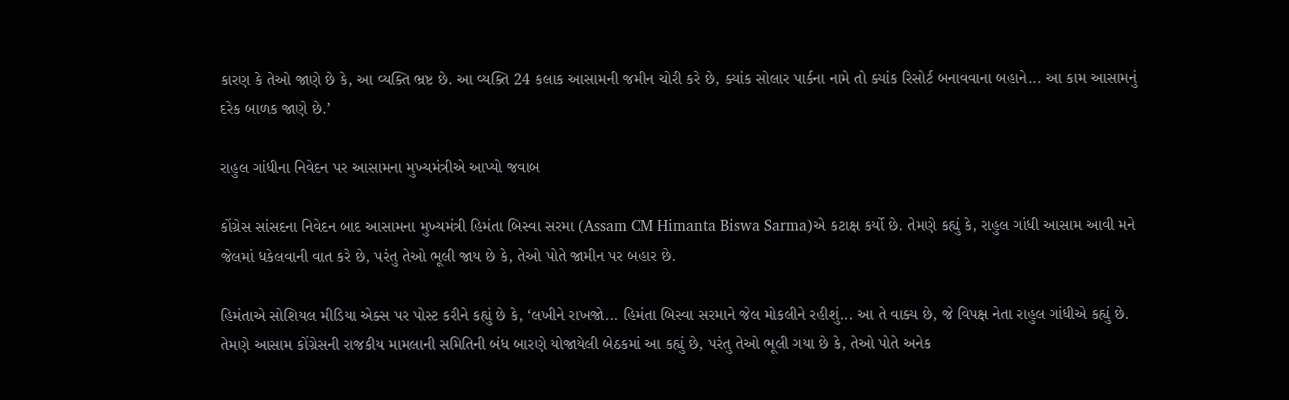કારણ કે તેઓ જાણે છે કે, આ વ્યક્તિ ભ્રષ્ટ છે. આ વ્યક્તિ 24 કલાક આસામની જમીન ચોરી કરે છે, ક્યાંક સોલાર પાર્કના નામે તો ક્યાંક રિસોર્ટ બનાવવાના બહાને... આ કામ આસામનું દરેક બાળક જાણે છે.’

રાહુલ ગાંધીના નિવેદન પર આસામના મુખ્યમંત્રીએ આપ્યો જવાબ

કોંગ્રેસ સાંસદના નિવેદન બાદ આસામના મુખ્યમંત્રી હિમંતા બિસ્વા સરમા (Assam CM Himanta Biswa Sarma)એ કટાક્ષ કર્યો છે. તેમણે કહ્યું કે, રાહુલ ગાંધી આસામ આવી મને જેલમાં ધકેલવાની વાત કરે છે, પરંતુ તેઓ ભૂલી જાય છે કે, તેઓ પોતે જામીન પર બહાર છે.

હિમંતાએ સોશિયલ મીડિયા એક્સ પર પોસ્ટ કરીને કહ્યું છે કે, ‘લખીને રાખજો... હિમંતા બિસ્વા સરમાને જેલ મોકલીને રહીશું... આ તે વાક્ય છે, જે વિપક્ષ નેતા રાહુલ ગાંધીએ કહ્યું છે. તેમણે આસામ કોંગ્રેસની રાજકીય મામલાની સમિતિની બંધ બારણે યોજાયેલી બેઠકમાં આ કહ્યું છે, પરંતુ તેઓ ભૂલી ગયા છે કે, તેઓ પોતે અનેક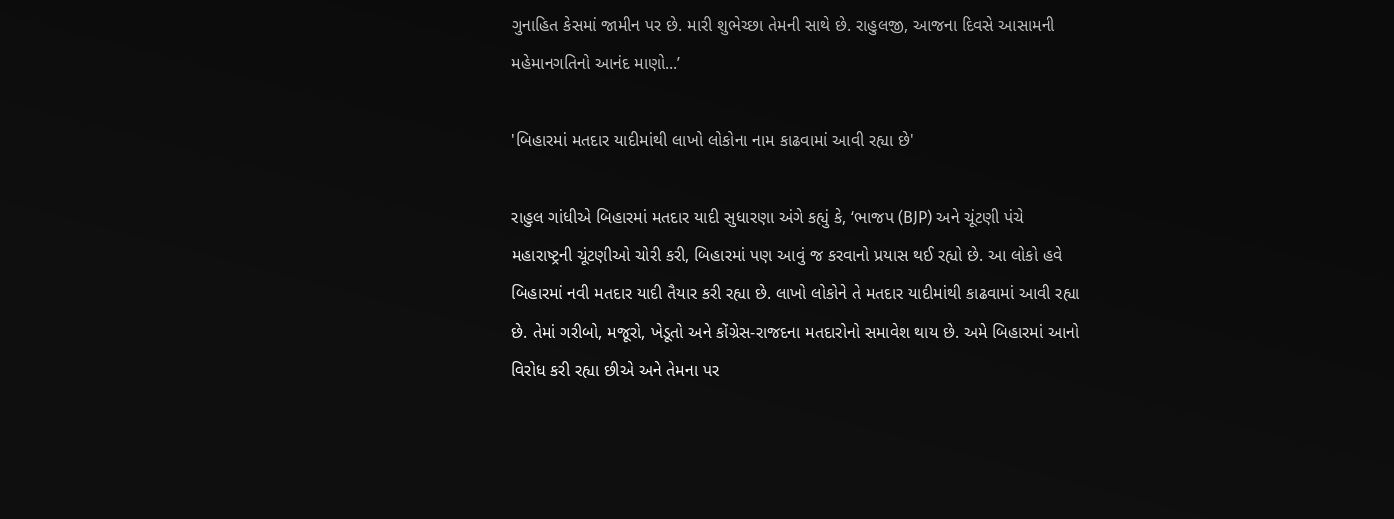ગુનાહિત કેસમાં જામીન પર છે. મારી શુભેચ્છા તેમની સાથે છે. રાહુલજી, આજના દિવસે આસામની મહેમાનગતિનો આનંદ માણો...’

'બિહારમાં મતદાર યાદીમાંથી લાખો લોકોના નામ કાઢવામાં આવી રહ્યા છે'

રાહુલ ગાંધીએ બિહારમાં મતદાર યાદી સુધારણા અંગે કહ્યું કે, ‘ભાજપ (BJP) અને ચૂંટણી પંચે મહારાષ્ટ્રની ચૂંટણીઓ ચોરી કરી, બિહારમાં પણ આવું જ કરવાનો પ્રયાસ થઈ રહ્યો છે. આ લોકો હવે બિહારમાં નવી મતદાર યાદી તૈયાર કરી રહ્યા છે. લાખો લોકોને તે મતદાર યાદીમાંથી કાઢવામાં આવી રહ્યા છે. તેમાં ગરીબો, મજૂરો, ખેડૂતો અને કોંગ્રેસ-રાજદના મતદારોનો સમાવેશ થાય છે. અમે બિહારમાં આનો વિરોધ કરી રહ્યા છીએ અને તેમના પર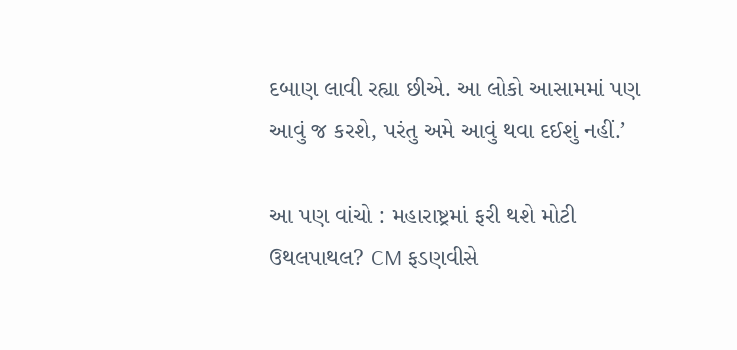દબાણ લાવી રહ્યા છીએ. આ લોકો આસામમાં પણ આવું જ કરશે, પરંતુ અમે આવું થવા દઈશું નહીં.’

આ પણ વાંચો : મહારાષ્ટ્રમાં ફરી થશે મોટી ઉથલપાથલ? CM ફડણવીસે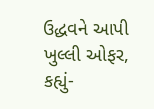ઉદ્ધવને આપી ખુલ્લી ઓફર, કહ્યું-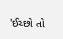'ઈચ્છો તો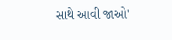સાથે આવી જાઓ'